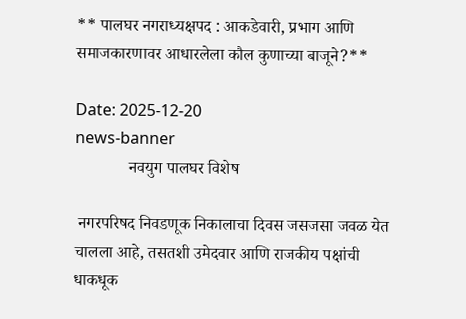** पालघर नगराध्यक्षपद : आकडेवारी, प्रभाग आणि समाजकारणावर आधारलेला कौल कुणाच्या बाजूने?**

Date: 2025-12-20
news-banner
             नवयुग पालघर विशेष

 नगरपरिषद निवडणूक निकालाचा दिवस जसजसा जवळ येत चालला आहे, तसतशी उमेदवार आणि राजकीय पक्षांची धाकधूक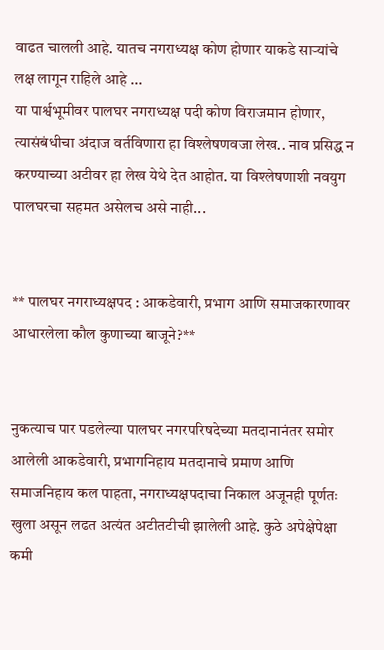वाढत चालली आहे. यातच नगराध्यक्ष कोण होणार याकडे साऱ्यांचे लक्ष लागून राहिले आहे ...
या पार्श्वभूमीवर पालघर नगराध्यक्ष पदी कोण विराजमान होणार, त्यासंबंधीचा अंदाज वर्तविणारा हा विश्लेषणवजा लेख.. नाव प्रसिद्ध न करण्याच्या अटीवर हा लेख येथे देत आहोत. या विश्लेषणाशी नवयुग पालघरचा सहमत असेलच असे नाही...


** पालघर नगराध्यक्षपद : आकडेवारी, प्रभाग आणि समाजकारणावर आधारलेला कौल कुणाच्या बाजूने?**


नुकत्याच पार पडलेल्या पालघर नगरपरिषदेच्या मतदानानंतर समोर आलेली आकडेवारी, प्रभागनिहाय मतदानाचे प्रमाण आणि समाजनिहाय कल पाहता, नगराध्यक्षपदाचा निकाल अजूनही पूर्णतः खुला असून लढत अत्यंत अटीतटीची झालेली आहे. कुठे अपेक्षेपेक्षा कमी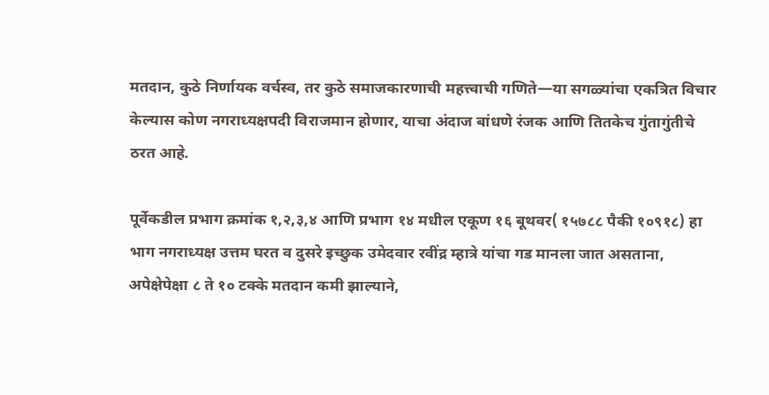मतदान, कुठे निर्णायक वर्चस्व, तर कुठे समाजकारणाची महत्त्वाची गणिते—या सगळ्यांचा एकत्रित विचार केल्यास कोण नगराध्यक्षपदी विराजमान होणार, याचा अंदाज बांधणे रंजक आणि तितकेच गुंतागुंतीचे ठरत आहे.

पूर्वेकडील प्रभाग क्रमांक १,२,३,४ आणि प्रभाग १४ मधील एकूण १६ बूथवर( १५७८८ पैकी १०९१८) हा भाग नगराध्यक्ष उत्तम घरत व दुसरे इच्छुक उमेदवार रवींद्र म्हात्रे यांचा गड मानला जात असताना, अपेक्षेपेक्षा ८ ते १० टक्के मतदान कमी झाल्याने,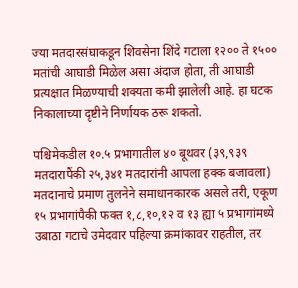ज्या मतदारसंघाकडून शिवसेना शिंदे गटाला १२०० ते १५०० मतांची आघाडी मिळेल असा अंदाज होता, ती आघाडी प्रत्यक्षात मिळण्याची शक्यता कमी झालेली आहे. हा घटक निकालाच्या दृष्टीने निर्णायक ठरू शकतो.

पश्चिमेकडील १०.५ प्रभागातील ४० बूथवर (३९,९३९ मतदारापैंकी २५,३४१ मतदारांनी आपला हक्क बजावला)
मतदानाचे प्रमाण तुलनेने समाधानकारक असले तरी, एकूण १५ प्रभागांपैकी फक्त १,८,१०,१२ व १३ ह्या ५ प्रभागांमध्ये उबाठा गटाचे उमेदवार पहिल्या क्रमांकावर राहतील, तर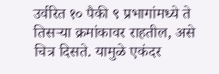उर्वरित १० पैकी ९ प्रभागांमध्ये ते तिसऱ्या क्रमांकावर राहतील, असे चित्र दिसते. यामुळे एकंदर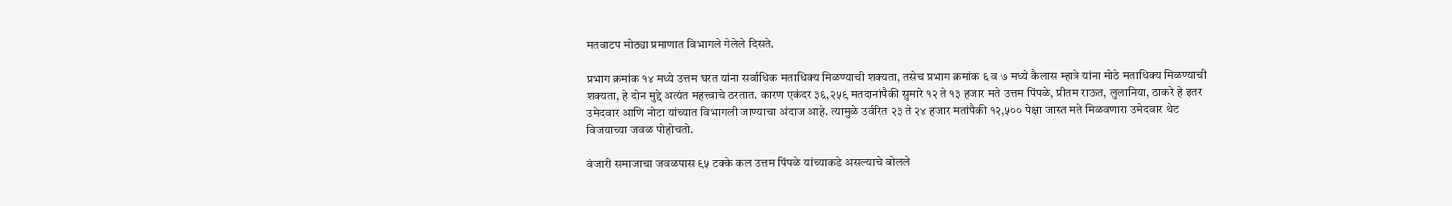मतवाटप मोठ्या प्रमाणात विभागले गेलेले दिसते.

प्रभाग क्रमांक १४ मध्ये उत्तम घरत यांना सर्वाधिक मताधिक्य मिळण्याची शक्यता, तसेच प्रभाग क्रमांक ६ व ७ मध्ये कैलास म्हात्रे यांना मोठे मताधिक्य मिळण्याची शक्यता, हे दोन मुद्दे अत्यंत महत्त्वाचे ठरतात. कारण एकंदर ३६,२५९ मतदानांपैकी सुमारे १२ ते १३ हजार मते उत्तम पिंपळे, प्रीतम राऊत, लुलानिया, ठाकरे हे इतर उमेदवार आणि नोटा यांच्यात विभागली जाण्याचा अंदाज आहे. त्यामुळे उर्वरित २३ ते २४ हजार मतांपैकी १२,५०० पेक्षा जास्त मते मिळवणारा उमेदवार थेट विजयाच्या जवळ पोहोचतो.

वंजारी समाजाचा जवळपास ९५ टक्के कल उत्तम पिंपळे यांच्याकडे असल्याचे बोलले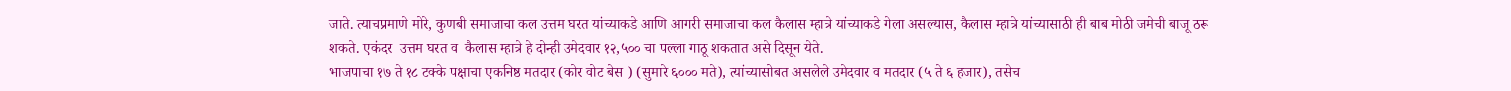जाते. त्याचप्रमाणे मोरे, कुणबी समाजाचा कल उत्तम घरत यांच्याकडे आणि आगरी समाजाचा कल कैलास म्हात्रे यांच्याकडे गेला असल्यास, कैलास म्हात्रे यांच्यासाठी ही बाब मोठी जमेची बाजू ठरू शकते. एकंदर  उत्तम घरत व  कैलास म्हात्रे हे दोन्ही उमेदवार १२,५०० चा पल्ला गाठू शकतात असे दिसून येते.
भाजपाचा १७ ते १८ टक्के पक्षाचा एकनिष्ठ मतदार (कोर वोट बेस ) (सुमारे ६००० मते), त्यांच्यासोबत असलेले उमेदवार व मतदार (५ ते ६ हजार), तसेच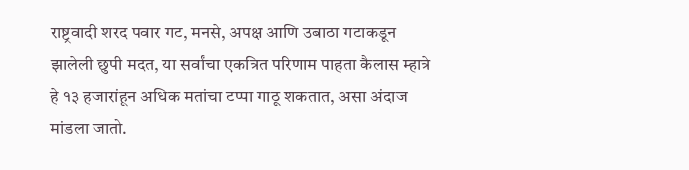राष्ट्रवादी शरद पवार गट, मनसे, अपक्ष आणि उबाठा गटाकडून झालेली छुपी मदत, या सर्वांचा एकत्रित परिणाम पाहता कैलास म्हात्रे हे १३ हजारांहून अधिक मतांचा टप्पा गाठू शकतात, असा अंदाज मांडला जातो.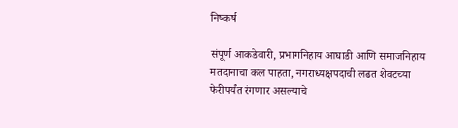निष्कर्ष

संपूर्ण आकडेवारी, प्रभागनिहाय आघाडी आणि समाजनिहाय मतदानाचा कल पाहता, नगराध्यक्षपदाची लढत शेवटच्या फेरीपर्यंत रंगणार असल्याचे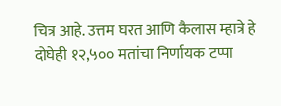चित्र आहे. उत्तम घरत आणि कैलास म्हात्रे हे दोघेही १२,५०० मतांचा निर्णायक टप्पा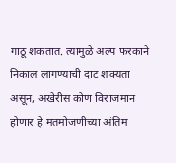गाठू शकतात. त्यामुळे अल्प फरकाने निकाल लागण्याची दाट शक्यता असून, अखेरीस कोण विराजमान होणार हे मतमोजणीच्या अंतिम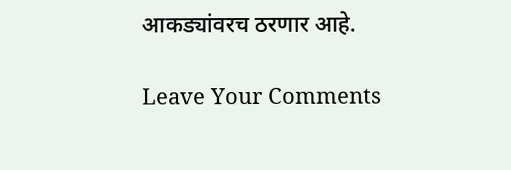आकड्यांवरच ठरणार आहे.

Leave Your Comments